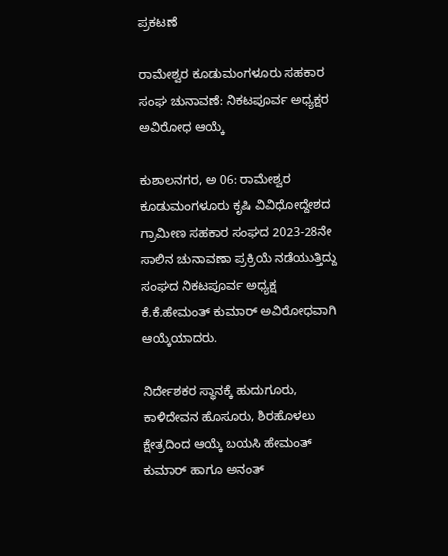ಪ್ರಕಟಣೆ

ರಾಮೇಶ್ವರ ಕೂಡುಮಂಗಳೂರು ಸಹಕಾರ ಸಂಘ ಚುನಾವಣೆ: ನಿಕಟಪೂರ್ವ ಅಧ್ಯಕ್ಷರ ಅವಿರೋಧ ಆಯ್ಕೆ

ಕುಶಾಲನಗರ, ಅ 06: ರಾಮೇಶ್ವರ ಕೂಡುಮಂಗಳೂರು ಕೃಷಿ ವಿವಿಧೋದ್ದೇಶದ ಗ್ರಾಮೀಣ ಸಹಕಾರ ಸಂಘದ 2023-28ನೇ ಸಾಲಿನ ಚುನಾವಣಾ ಪ್ರಕ್ರಿಯೆ ನಡೆಯುತ್ತಿದ್ದು ಸಂಘದ ನಿಕಟಪೂರ್ವ ಅಧ್ಯಕ್ಷ ಕೆ.ಕೆ.ಹೇಮಂತ್ ಕುಮಾರ್ ಅವಿರೋಧವಾಗಿ ಆಯ್ಕೆಯಾದರು.

ನಿರ್ದೇಶಕರ ಸ್ಥಾನಕ್ಕೆ ಹುದುಗೂರು, ಕಾಳಿದೇವನ ಹೊಸೂರು, ಶಿರಹೊಳಲು ಕ್ಷೇತ್ರದಿಂದ ಆಯ್ಕೆ ಬಯಸಿ ಹೇಮಂತ್ ಕುಮಾರ್ ಹಾಗೂ ಅನಂತ್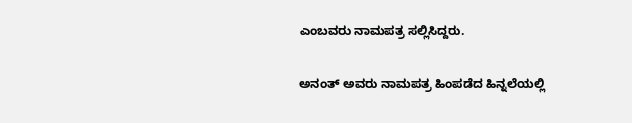ಎಂಬವರು ನಾಮಪತ್ರ ಸಲ್ಲಿಸಿದ್ದರು.

ಅನಂತ್ ಅವರು ನಾಮಪತ್ರ ಹಿಂಪಡೆದ ಹಿನ್ನಲೆಯಲ್ಲಿ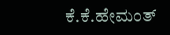ಕೆ.ಕೆ.ಹೇಮಂತ್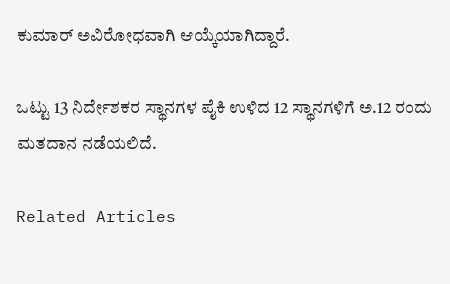ಕುಮಾರ್ ಅವಿರೋಧವಾಗಿ ಆಯ್ಕೆಯಾಗಿದ್ದಾರೆ.

ಒಟ್ಟು 13 ನಿರ್ದೇಶಕರ ಸ್ಥಾನಗಳ ಪೈಕಿ ಉಳಿದ 12 ಸ್ಥಾನಗಳಿಗೆ ಅ.12 ರಂದು ಮತದಾನ ನಡೆಯಲಿದೆ.

Related Articles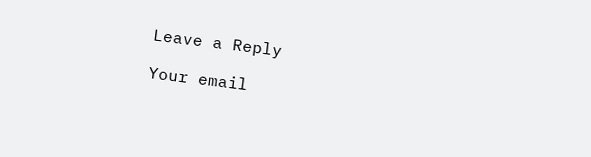Leave a Reply

Your email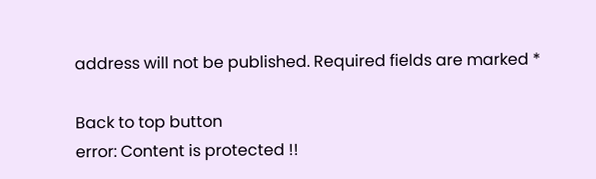address will not be published. Required fields are marked *

Back to top button
error: Content is protected !!